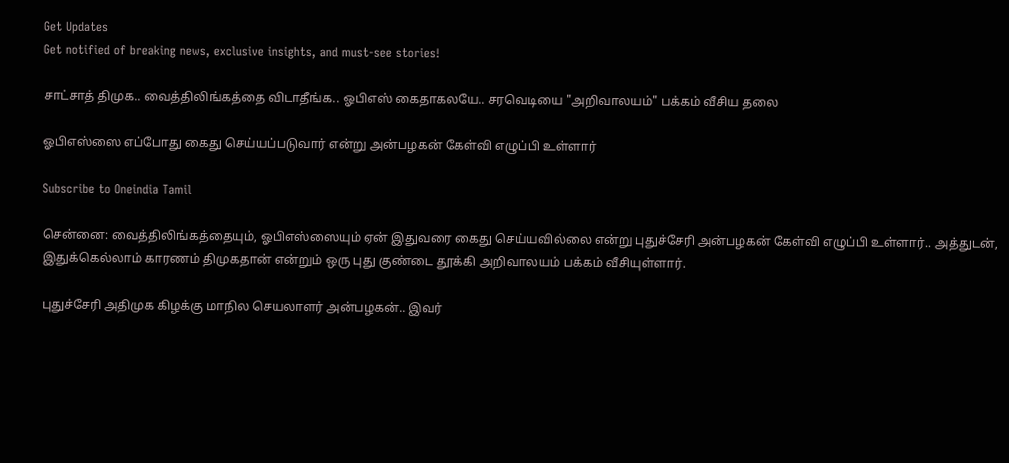Get Updates
Get notified of breaking news, exclusive insights, and must-see stories!

சாட்சாத் திமுக.. வைத்திலிங்கத்தை விடாதீங்க.. ஓபிஎஸ் கைதாகலயே.. சரவெடியை "அறிவாலயம்" பக்கம் வீசிய தலை

ஓபிஎஸ்ஸை எப்போது கைது செய்யப்படுவார் என்று அன்பழகன் கேள்வி எழுப்பி உள்ளார்

Subscribe to Oneindia Tamil

சென்னை: வைத்திலிங்கத்தையும், ஓபிஎஸ்ஸையும் ஏன் இதுவரை கைது செய்யவில்லை என்று புதுச்சேரி அன்பழகன் கேள்வி எழுப்பி உள்ளார்.. அத்துடன், இதுக்கெல்லாம் காரணம் திமுகதான் என்றும் ஒரு புது குண்டை தூக்கி அறிவாலயம் பக்கம் வீசியுள்ளார்.

புதுச்சேரி அதிமுக கிழக்கு மாநில செயலாளர் அன்பழகன்.. இவர்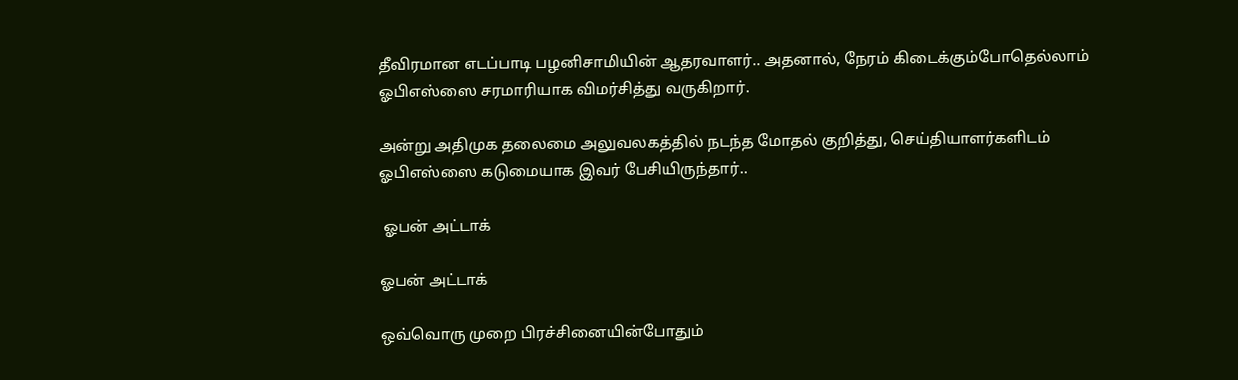தீவிரமான எடப்பாடி பழனிசாமியின் ஆதரவாளர்.. அதனால், நேரம் கிடைக்கும்போதெல்லாம் ஓபிஎஸ்ஸை சரமாரியாக விமர்சித்து வருகிறார்.

அன்று அதிமுக தலைமை அலுவலகத்தில் நடந்த மோதல் குறித்து, செய்தியாளர்களிடம் ஓபிஎஸ்ஸை கடுமையாக இவர் பேசியிருந்தார்..

 ஓபன் அட்டாக்

ஓபன் அட்டாக்

ஒவ்வொரு முறை பிரச்சினையின்போதும்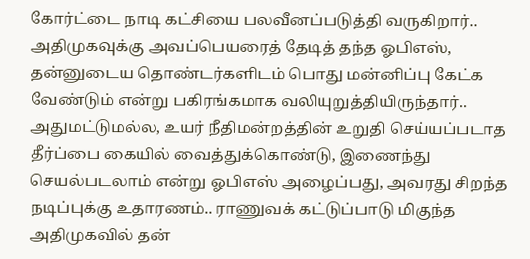கோர்ட்டை நாடி கட்சியை பலவீனப்படுத்தி வருகிறார்.. அதிமுகவுக்கு அவப்பெயரைத் தேடித் தந்த ஓபிஎஸ், தன்னுடைய தொண்டர்களிடம் பொது மன்னிப்பு கேட்க வேண்டும் என்று பகிரங்கமாக வலியுறுத்தியிருந்தார்.. அதுமட்டுமல்ல, உயர் நீதிமன்றத்தின் உறுதி செய்யப்படாத தீர்ப்பை கையில் வைத்துக்கொண்டு, இணைந்து செயல்படலாம் என்று ஓபிஎஸ் அழைப்பது, அவரது சிறந்த நடிப்புக்கு உதாரணம்.. ராணுவக் கட்டுப்பாடு மிகுந்த அதிமுகவில் தன்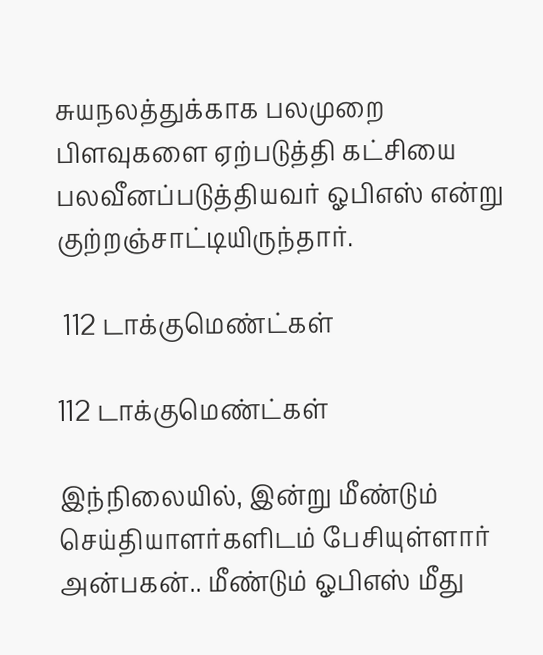சுயநலத்துக்காக பலமுறை பிளவுகளை ஏற்படுத்தி கட்சியை பலவீனப்படுத்தியவர் ஓபிஎஸ் என்று குற்றஞ்சாட்டியிருந்தார்.

 112 டாக்குமெண்ட்கள்

112 டாக்குமெண்ட்கள்

இந்நிலையில், இன்று மீண்டும் செய்தியாளர்களிடம் பேசியுள்ளார் அன்பகன்.. மீண்டும் ஓபிஎஸ் மீது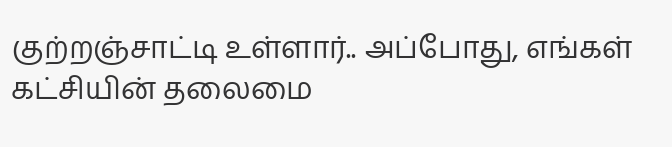குற்றஞ்சாட்டி உள்ளார்.. அப்போது, எங்கள் கட்சியின் தலைமை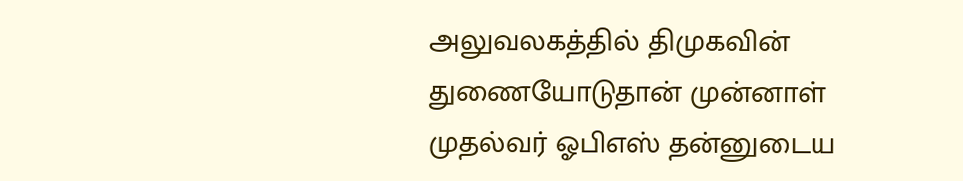அலுவலகத்தில் திமுகவின் துணையோடுதான் முன்னாள் முதல்வர் ஓபிஎஸ் தன்னுடைய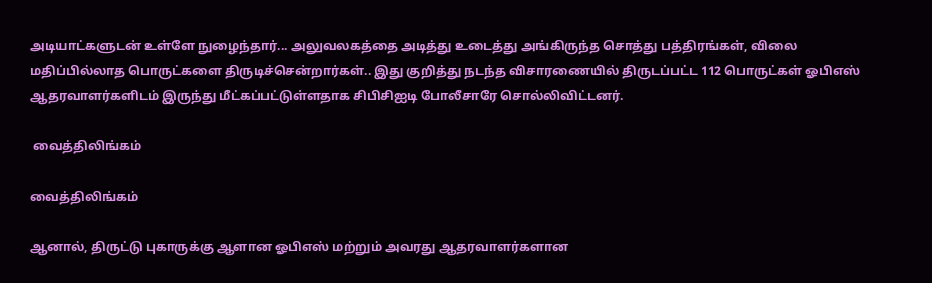அடியாட்களுடன் உள்ளே நுழைந்தார்... அலுவலகத்தை அடித்து உடைத்து அங்கிருந்த சொத்து பத்திரங்கள், விலை மதிப்பில்லாத பொருட்களை திருடிச்சென்றார்கள்.. இது குறித்து நடந்த விசாரணையில் திருடப்பட்ட 112 பொருட்கள் ஓபிஎஸ் ஆதரவாளர்களிடம் இருந்து மீட்கப்பட்டுள்ளதாக சிபிசிஐடி போலீசாரே சொல்லிவிட்டனர்.

 வைத்திலிங்கம்

வைத்திலிங்கம்

ஆனால், திருட்டு புகாருக்கு ஆளான ஓபிஎஸ் மற்றும் அவரது ஆதரவாளர்களான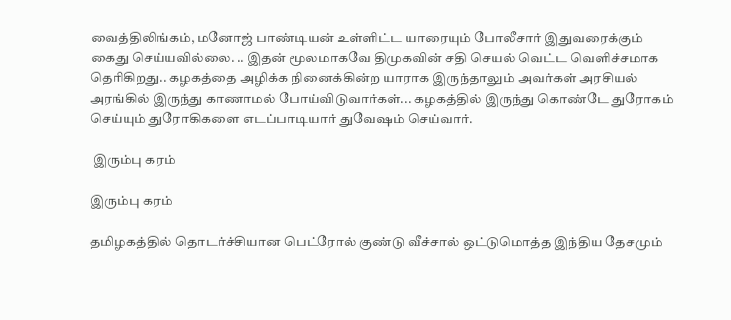வைத்திலிங்கம், மனோஜ் பாண்டியன் உள்ளிட்ட யாரையும் போலீசார் இதுவரைக்கும் கைது செய்யவில்லை. .. இதன் மூலமாகவே திமுகவின் சதி செயல் வெட்ட வெளிச்சமாக தெரிகிறது.. கழகத்தை அழிக்க நினைக்கின்ற யாராக இருந்தாலும் அவர்கள் அரசியல் அரங்கில் இருந்து காணாமல் போய்விடுவார்கள்... கழகத்தில் இருந்து கொண்டே துரோகம் செய்யும் துரோகிகளை எடப்பாடியார் துவேஷம் செய்வார்.

 இரும்பு கரம்

இரும்பு கரம்

தமிழகத்தில் தொடர்ச்சியான பெட்ரோல் குண்டு வீச்சால் ஒட்டுமொத்த இந்திய தேசமும்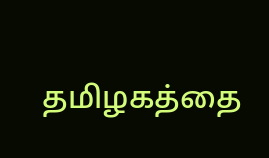தமிழகத்தை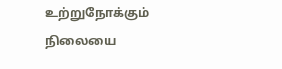உற்றுநோக்கும் நிலையை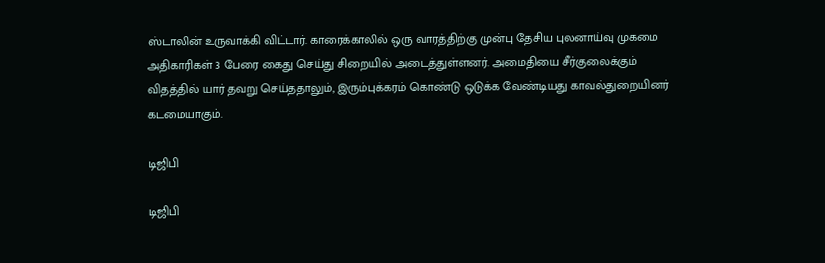ஸ்டாலின் உருவாக்கி விட்டார். காரைக்காலில் ஒரு வாரத்திற்கு முன்பு தேசிய புலனாய்வு முகமை அதிகாரிகள் 3 பேரை கைது செய்து சிறையில் அடைத்துள்ளனர். அமைதியை சீர்குலைக்கும் விதத்தில் யார் தவறு செய்ததாலும், இரும்புக்கரம் கொண்டு ஒடுக்க வேண்டியது காவல்துறையினர் கடமையாகும்.

டிஜிபி

டிஜிபி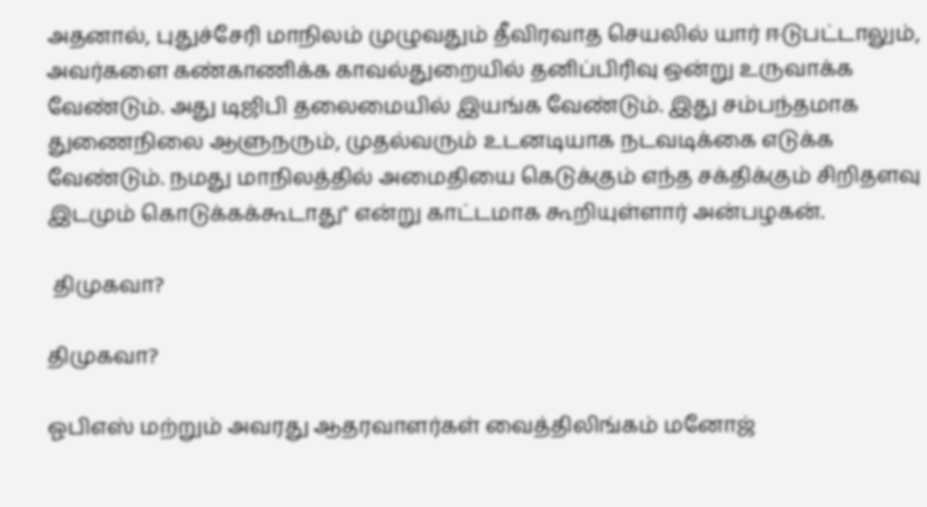அதனால், புதுச்சேரி மாநிலம் முழுவதும் தீவிரவாத செயலில் யார் ஈடுபட்டாலும், அவர்களை கண்காணிக்க காவல்துறையில் தனிப்பிரிவு ஒன்று உருவாக்க வேண்டும். அது டிஜிபி தலைமையில் இயங்க வேண்டும். இது சம்பந்தமாக துணைநிலை ஆளுநரும், முதல்வரும் உடனடியாக நடவடிக்கை எடுக்க வேண்டும். நமது மாநிலத்தில் அமைதியை கெடுக்கும் எந்த சக்திக்கும் சிறிதளவு இடமும் கொடுக்கக்கூடாது" என்று காட்டமாக கூறியுள்ளார் அன்பழகன்.

 திமுகவா?

திமுகவா?

ஓபிஎஸ் மற்றும் அவரது ஆதரவாளர்கள் வைத்திலிங்கம் மனோஜ்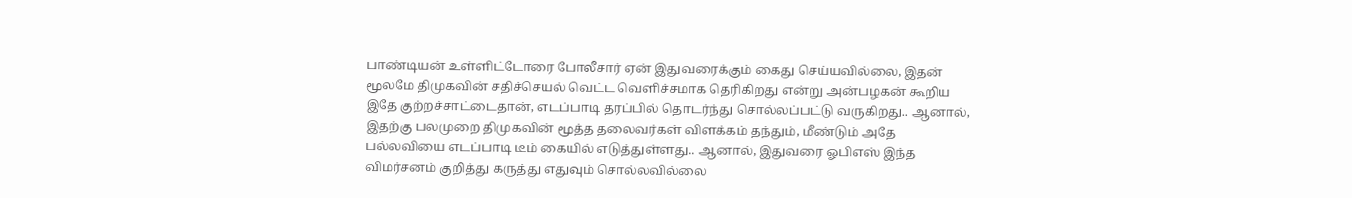பாண்டியன் உள்ளிட்டோரை போலீசார் ஏன் இதுவரைக்கும் கைது செய்யவில்லை, இதன் மூலமே திமுகவின் சதிச்செயல் வெட்ட வெளிச்சமாக தெரிகிறது என்று அன்பழகன் கூறிய இதே குற்றச்சாட்டைதான், எடப்பாடி தரப்பில் தொடர்ந்து சொல்லப்பட்டு வருகிறது.. ஆனால், இதற்கு பலமுறை திமுகவின் மூத்த தலைவர்கள் விளக்கம் தந்தும், மீண்டும் அதே பல்லவியை எடப்பாடி டீம் கையில் எடுத்துள்ளது.. ஆனால், இதுவரை ஓபிஎஸ் இந்த விமர்சனம் குறித்து கருத்து எதுவும் சொல்லவில்லை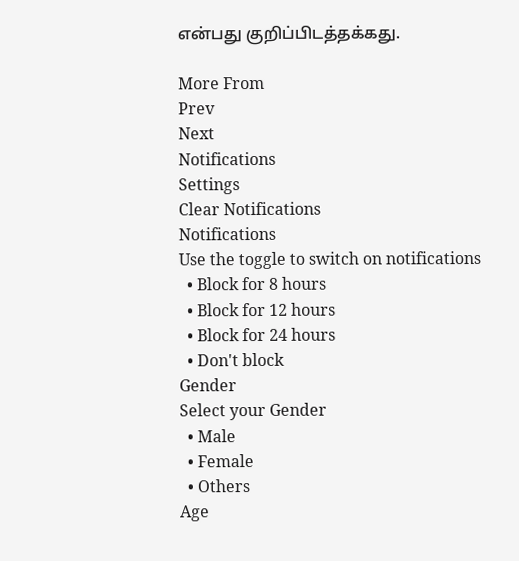என்பது குறிப்பிடத்தக்கது.

More From
Prev
Next
Notifications
Settings
Clear Notifications
Notifications
Use the toggle to switch on notifications
  • Block for 8 hours
  • Block for 12 hours
  • Block for 24 hours
  • Don't block
Gender
Select your Gender
  • Male
  • Female
  • Others
Age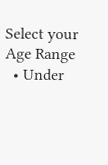Select your Age Range
  • Under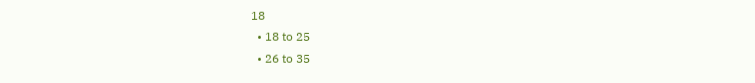18
  • 18 to 25
  • 26 to 35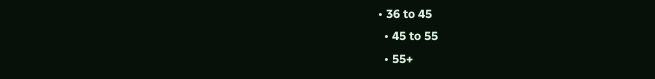• 36 to 45
  • 45 to 55
  • 55+